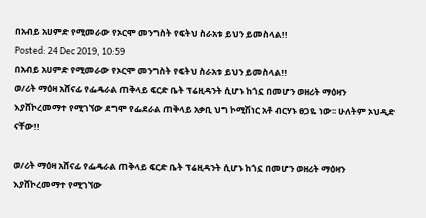በአብይ አሀምድ የሚመራው የኦርሞ መንግስት የፍትህ ስራአቱ ይህን ይመስላል!!
Posted: 24 Dec 2019, 10:59
በአብይ አሀምድ የሚመራው የኦርሞ መንግስት የፍትህ ስራአቱ ይህን ይመስላል!!
ወ/ሪት ማዕዛ አሸናፊ የፌዴራል ጠቅላይ ፍርድ ቤት ፕሬዚዳንት ሲሆኑ ከጎኗ በመሆን ወዘሪት ማዕዛን እያሸኮረመማተ የሚገኘው ደግሞ የፌደራል ጠቅላይ አቃቢ ህግ ኮሚሽነር አቶ ብርሃኑ ፀጋዬ ነው፡፡ ሁለትም ኦህዲድ ናቸው!!

ወ/ሪት ማዕዛ አሸናፊ የፌዴራል ጠቅላይ ፍርድ ቤት ፕሬዚዳንት ሲሆኑ ከጎኗ በመሆን ወዘሪት ማዕዛን እያሸኮረመማተ የሚገኘው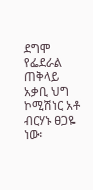ደግሞ የፌደራል ጠቅላይ አቃቢ ህግ ኮሚሽነር አቶ ብርሃኑ ፀጋዬ ነው፡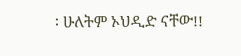፡ ሁለትም ኦህዲድ ናቸው!!